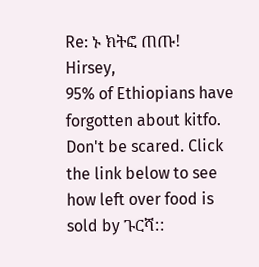Re: ኑ ክትፎ ጠጡ!
Hirsey,
95% of Ethiopians have forgotten about kitfo. Don't be scared. Click the link below to see how left over food is sold by ጉርሻ::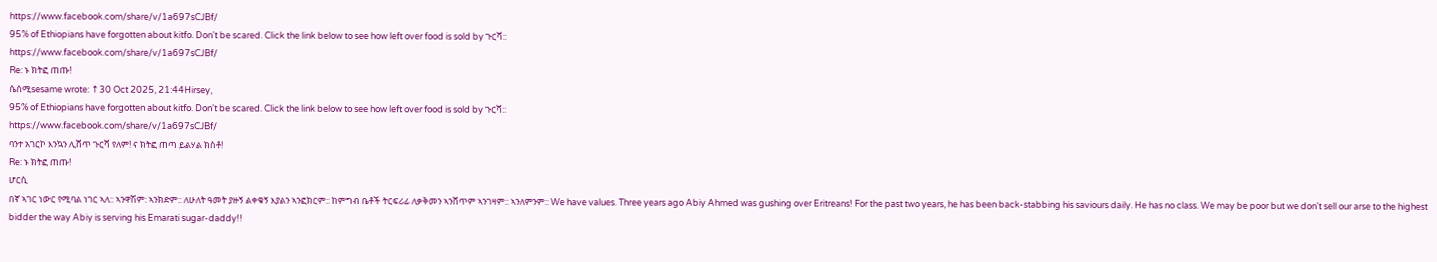https://www.facebook.com/share/v/1a697sCJBf/
95% of Ethiopians have forgotten about kitfo. Don't be scared. Click the link below to see how left over food is sold by ጉርሻ::
https://www.facebook.com/share/v/1a697sCJBf/
Re: ኑ ክትፎ ጠጡ!
ሴሰሚsesame wrote: ↑30 Oct 2025, 21:44Hirsey,
95% of Ethiopians have forgotten about kitfo. Don't be scared. Click the link below to see how left over food is sold by ጉርሻ::
https://www.facebook.com/share/v/1a697sCJBf/
ባንተ አገርኮ እንኳን ሊሸጥ ጉርሻ የለም! ና ክትፎ ጠጣ ይልሃል ክስቶ!
Re: ኑ ክትፎ ጠጡ!
ሆርሲ
በኛ ኣገር ነውር የሚባል ነገር ኣለ:: ኣንዋሽም: ኣንክድም:: ለሁለት ዓመት ያዙኝ ልቀቁኝ እያልን ኣንፎክርም:: ከምግብ ቤቶች ትርፍሪፊ ለቃቅመን ኣንሸጥም ኣንገዛም:: ኣንለምንም:: We have values. Three years ago Abiy Ahmed was gushing over Eritreans! For the past two years, he has been back-stabbing his saviours daily. He has no class. We may be poor but we don't sell our arse to the highest bidder the way Abiy is serving his Emarati sugar-daddy!!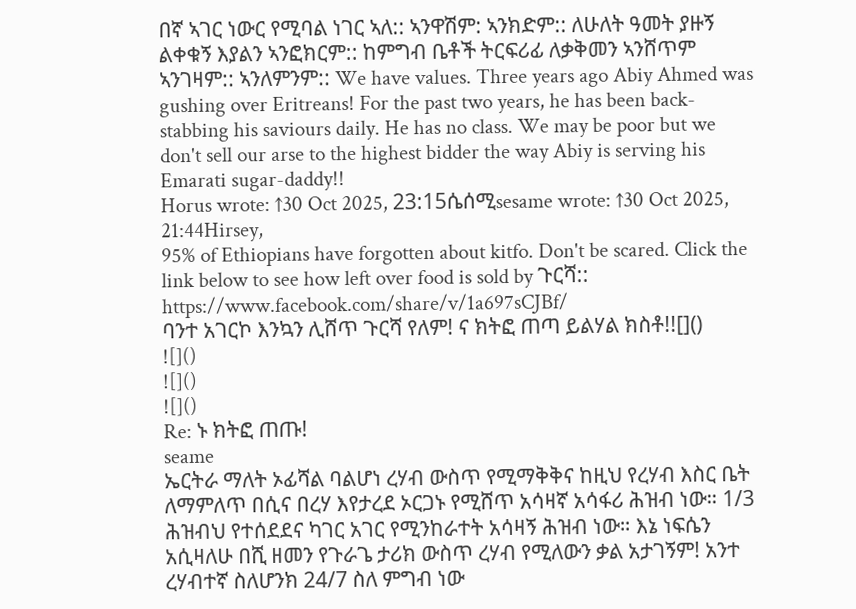በኛ ኣገር ነውር የሚባል ነገር ኣለ:: ኣንዋሽም: ኣንክድም:: ለሁለት ዓመት ያዙኝ ልቀቁኝ እያልን ኣንፎክርም:: ከምግብ ቤቶች ትርፍሪፊ ለቃቅመን ኣንሸጥም ኣንገዛም:: ኣንለምንም:: We have values. Three years ago Abiy Ahmed was gushing over Eritreans! For the past two years, he has been back-stabbing his saviours daily. He has no class. We may be poor but we don't sell our arse to the highest bidder the way Abiy is serving his Emarati sugar-daddy!!
Horus wrote: ↑30 Oct 2025, 23:15ሴሰሚsesame wrote: ↑30 Oct 2025, 21:44Hirsey,
95% of Ethiopians have forgotten about kitfo. Don't be scared. Click the link below to see how left over food is sold by ጉርሻ::
https://www.facebook.com/share/v/1a697sCJBf/
ባንተ አገርኮ እንኳን ሊሸጥ ጉርሻ የለም! ና ክትፎ ጠጣ ይልሃል ክስቶ!![]()
![]()
![]()
![]()
Re: ኑ ክትፎ ጠጡ!
seame
ኤርትራ ማለት ኦፊሻል ባልሆነ ረሃብ ውስጥ የሚማቅቅና ከዚህ የረሃብ እስር ቤት ለማምለጥ በሲና በረሃ እየታረደ ኦርጋኑ የሚሸጥ አሳዛኛ አሳፋሪ ሕዝብ ነው። 1/3 ሕዝብህ የተሰደደና ካገር አገር የሚንከራተት አሳዛኝ ሕዝብ ነው። እኔ ነፍሴን አሲዛለሁ በሺ ዘመን የጉራጌ ታሪክ ውስጥ ረሃብ የሚለውን ቃል አታገኝም! አንተ ረሃብተኛ ስለሆንክ 24/7 ስለ ምግብ ነው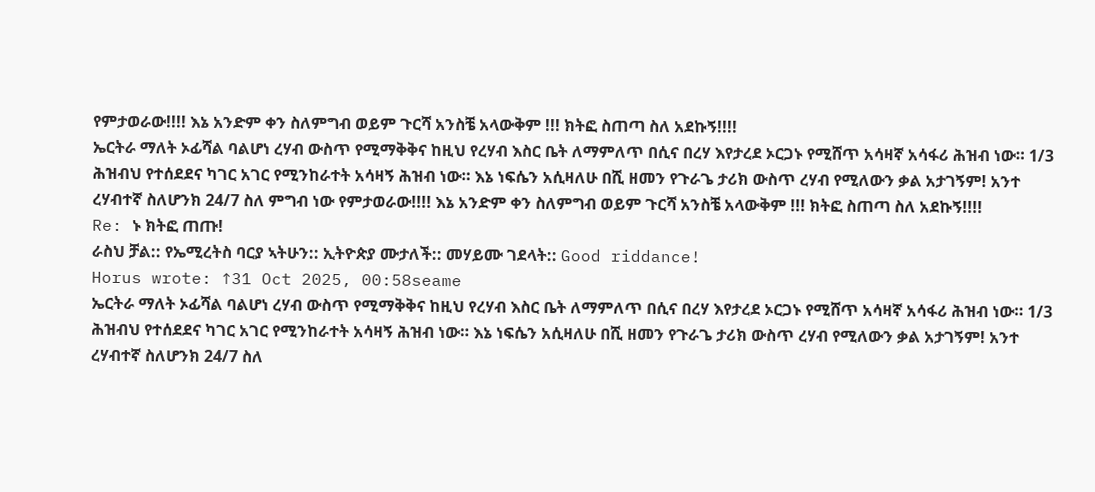የምታወራው!!!! እኔ አንድም ቀን ስለምግብ ወይም ጉርሻ አንስቼ አላውቅም !!! ክትፎ ስጠጣ ስለ አደኩኝ!!!!
ኤርትራ ማለት ኦፊሻል ባልሆነ ረሃብ ውስጥ የሚማቅቅና ከዚህ የረሃብ እስር ቤት ለማምለጥ በሲና በረሃ እየታረደ ኦርጋኑ የሚሸጥ አሳዛኛ አሳፋሪ ሕዝብ ነው። 1/3 ሕዝብህ የተሰደደና ካገር አገር የሚንከራተት አሳዛኝ ሕዝብ ነው። እኔ ነፍሴን አሲዛለሁ በሺ ዘመን የጉራጌ ታሪክ ውስጥ ረሃብ የሚለውን ቃል አታገኝም! አንተ ረሃብተኛ ስለሆንክ 24/7 ስለ ምግብ ነው የምታወራው!!!! እኔ አንድም ቀን ስለምግብ ወይም ጉርሻ አንስቼ አላውቅም !!! ክትፎ ስጠጣ ስለ አደኩኝ!!!!
Re: ኑ ክትፎ ጠጡ!
ራስህ ቻል:: የኤሚረትስ ባርያ ኣትሁን:: ኢትዮጵያ ሙታለች:: መሃይሙ ገደላት:: Good riddance!
Horus wrote: ↑31 Oct 2025, 00:58seame
ኤርትራ ማለት ኦፊሻል ባልሆነ ረሃብ ውስጥ የሚማቅቅና ከዚህ የረሃብ እስር ቤት ለማምለጥ በሲና በረሃ እየታረደ ኦርጋኑ የሚሸጥ አሳዛኛ አሳፋሪ ሕዝብ ነው። 1/3 ሕዝብህ የተሰደደና ካገር አገር የሚንከራተት አሳዛኝ ሕዝብ ነው። እኔ ነፍሴን አሲዛለሁ በሺ ዘመን የጉራጌ ታሪክ ውስጥ ረሃብ የሚለውን ቃል አታገኝም! አንተ ረሃብተኛ ስለሆንክ 24/7 ስለ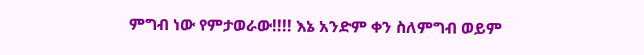ምግብ ነው የምታወራው!!!! እኔ አንድም ቀን ስለምግብ ወይም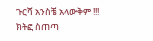ጉርሻ አንስቼ አላውቅም !!! ክትፎ ስጠጣ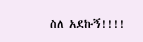ስለ አደኩኝ!!!!